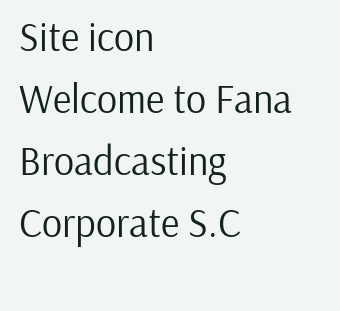Site icon Welcome to Fana Broadcasting Corporate S.C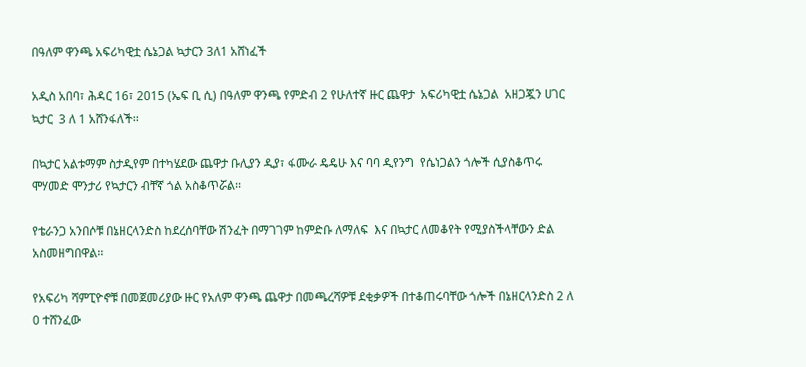በዓለም ዋንጫ አፍሪካዊቷ ሴኔጋል ኳታርን 3ለ1 አሸነፈች

አዲስ አበባ፣ ሕዳር 16፣ 2015 (ኤፍ ቢ ሲ) በዓለም ዋንጫ የምድብ 2 የሁለተኛ ዙር ጨዋታ  አፍሪካዊቷ ሴኔጋል  አዘጋጇን ሀገር ኳታር  3 ለ 1 አሸንፋለች፡፡

በኳታር አልቱማም ስታዲየም በተካሄደው ጨዋታ ቡሊያን ዲያ፣ ፋሙራ ዴዴሁ እና ባባ ዲየንግ  የሴነጋልን ጎሎች ሲያስቆጥሩ ሞሃመድ ሞንታሪ የኳታርን ብቸኛ ጎል አስቆጥሯል፡፡

የቴራንጋ አንበሶቹ በኔዘርላንድስ ከደረሰባቸው ሽንፈት በማገገም ከምድቡ ለማለፍ  እና በኳታር ለመቆየት የሚያስችላቸውን ድል አስመዘግበዋል፡፡

የአፍሪካ ሻምፒዮኖቹ በመጀመሪያው ዙር የአለም ዋንጫ ጨዋታ በመጫረሻዎቹ ደቂቃዎች በተቆጠሩባቸው ጎሎች በኔዘርላንድስ 2 ለ 0 ተሸንፈው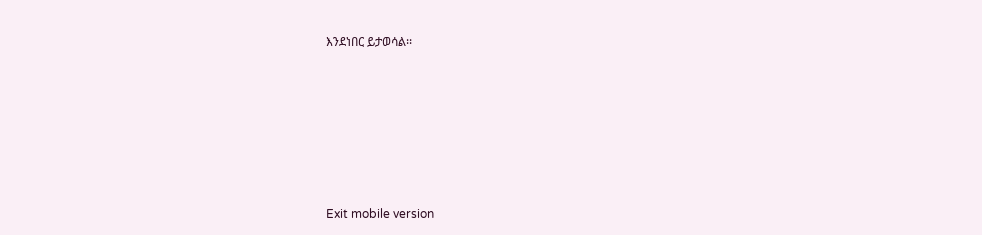እንደነበር ይታወሳል፡፡







Exit mobile version